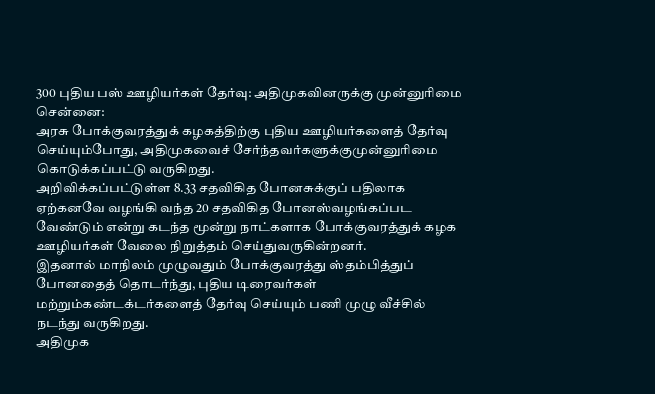300 புதிய பஸ் ஊழியர்கள் தேர்வு: அதிமுகவினருக்கு முன்னுரிமை
சென்னை:
அரசு போக்குவரத்துக் கழகத்திற்கு புதிய ஊழியர்களைத் தேர்வு செய்யும்போது, அதிமுகவைச் சேர்ந்தவர்களுக்குமுன்னுரிமை கொடுக்கப்பட்டு வருகிறது.
அறிவிக்கப்பட்டுள்ள 8.33 சதவிகித போனசுக்குப் பதிலாக ஏற்கனவே வழங்கி வந்த 20 சதவிகித போனஸ்வழங்கப்பட வேண்டும் என்று கடந்த மூன்று நாட்களாக போக்குவரத்துக் கழக ஊழியர்கள் வேலை நிறுத்தம் செய்துவருகின்றனர்.
இதனால் மாநிலம் முழுவதும் போக்குவரத்து ஸ்தம்பித்துப் போனதைத் தொடர்ந்து, புதிய டிரைவர்கள் மற்றும்கண்டக்டர்களைத் தேர்வு செய்யும் பணி முழு வீச்சில் நடந்து வருகிறது.
அதிமுக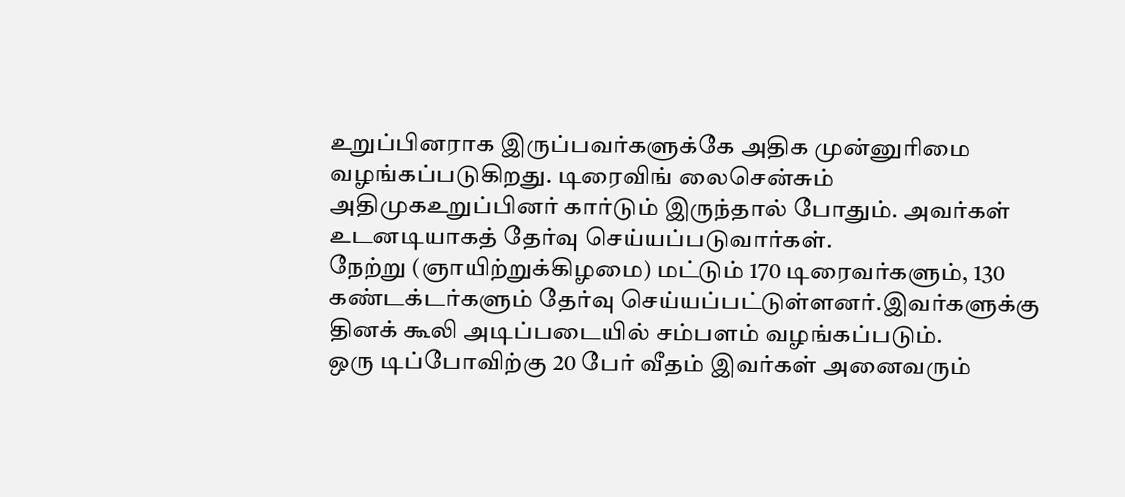உறுப்பினராக இருப்பவர்களுக்கே அதிக முன்னுரிமை வழங்கப்படுகிறது. டிரைவிங் லைசென்சும் அதிமுகஉறுப்பினர் கார்டும் இருந்தால் போதும். அவர்கள் உடனடியாகத் தேர்வு செய்யப்படுவார்கள்.
நேற்று (ஞாயிற்றுக்கிழமை) மட்டும் 170 டிரைவர்களும், 130 கண்டக்டர்களும் தேர்வு செய்யப்பட்டுள்ளனர்.இவர்களுக்கு தினக் கூலி அடிப்படையில் சம்பளம் வழங்கப்படும்.
ஒரு டிப்போவிற்கு 20 பேர் வீதம் இவர்கள் அனைவரும்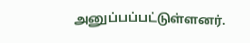அனுப்பப்பட்டுள்ளனர்.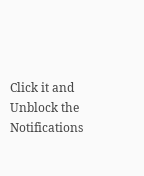Click it and Unblock the Notifications